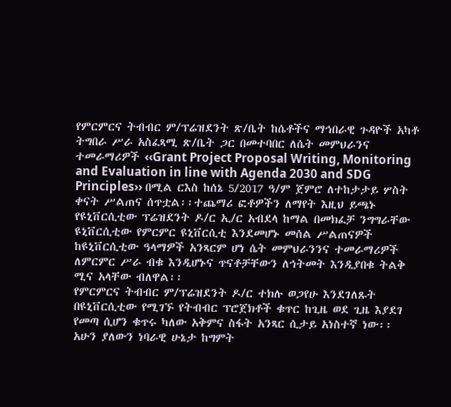የምርምርና ትብብር ም/ፕሬዝደንት ጽ/ቤት ከሴቶችና ማኅበራዊ ጉዳዮች አካቶ ትግበራ ሥራ አስፈጻሚ ጽ/ቤት ጋር በመተባበር ለሴት መምህራንና ተመራማሪዎች ‹‹Grant Project Proposal Writing, Monitoring and Evaluation in line with Agenda 2030 and SDG Principles›› በሚል ርእስ ከሰኔ 5/2017 ዓ/ም ጀምሮ ለተከታታይ ሦስት ቀናት ሥልጠና ሰጥቷል፡፡ተጨማሪ ፎቶዎችን ለማየት እዚህ ይጫኑ
የዩኒቨርሲቲው ፕሬዝደንት ዶ/ር ኢ/ር አብደላ ከማል በመክፈቻ ንግግራቸው ዩኒቨርሲቲው የምርምር ዩኒቨርሲቲ እንደመሆኑ መሰል ሥልጠናዎች ከዩኒቨርሲቲው ዓላማዎች አንጻርም ሆነ ሴት መምህራንንና ተመራማሪዎች ለምርምር ሥራ ብቁ እንዲሆኑና ጥናቶቻቸውን ለኅትመት እንዲያበቁ ትልቅ ሚና አላቸው ብለዋል፡፡
የምርምርና ትብብር ም/ፕሬዝደንት ዶ/ር ተክሉ ወጋየሁ እንደገለጹት በዩኒቨርሲቲው የሚገኙ የትብብር ፕሮጀክቶች ቁጥር ከጊዜ ወደ ጊዜ እያደገ የመጣ ሲሆን ቁጥሩ ካለው አቅምና ስፋት አንጻር ሲታይ አነስተኛ ነው፡፡ አሁን ያለውን ነባራዊ ሁኔታ ከግምት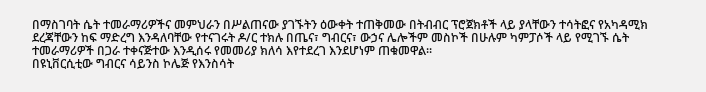በማስገባት ሴት ተመራማሪዎችና መምህራን በሥልጠናው ያገኙትን ዕውቀት ተጠቅመው በትብብር ፕሮጀክቶች ላይ ያላቸውን ተሳትፎና የአካዳሚክ ደረጃቸውን ከፍ ማድረግ እንዳለባቸው የተናገሩት ዶ/ር ተክሉ በጤና፣ ግብርና፣ ውኃና ሌሎችም መስኮች በሁሉም ካምፓሶች ላይ የሚገኙ ሴት ተመራማሪዎች በጋራ ተቀናጅተው እንዲሰሩ የመመሪያ ክለሳ እየተደረገ እንደሆነም ጠቁመዋል፡፡
በዩኒቨርሲቲው ግብርና ሳይንስ ኮሌጅ የእንስሳት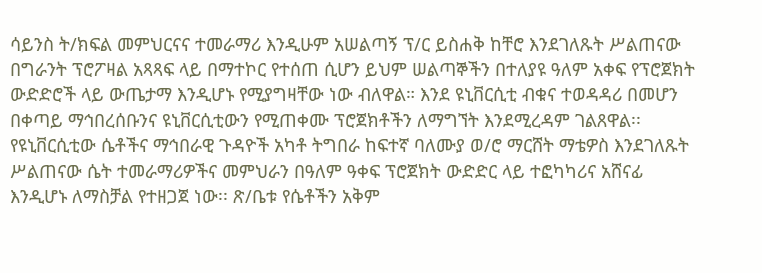ሳይንስ ት/ክፍል መምህርናና ተመራማሪ እንዲሁም አሠልጣኝ ፕ/ር ይስሐቅ ከቸሮ እንደገለጹት ሥልጠናው በግራንት ፕሮፖዛል አጻጻፍ ላይ በማተኮር የተሰጠ ሲሆን ይህም ሠልጣኞችን በተለያዩ ዓለም አቀፍ የፕሮጀክት ውድድሮች ላይ ውጤታማ እንዲሆኑ የሚያግዛቸው ነው ብለዋል። እንደ ዩኒቨርሲቲ ብቁና ተወዳዳሪ በመሆን በቀጣይ ማኅበረሰቡንና ዩኒቨርሲቲውን የሚጠቀሙ ፕሮጀክቶችን ለማግኘት እንደሚረዳም ገልጸዋል፡፡
የዩኒቨርሲቲው ሴቶችና ማኅበራዊ ጉዳዮች አካቶ ትግበራ ከፍተኛ ባለሙያ ወ/ሮ ማርሸት ማቴዎስ እንደገለጹት ሥልጠናው ሴት ተመራማሪዎችና መምህራን በዓለም ዓቀፍ ፕሮጀክት ውድድር ላይ ተፎካካሪና አሸናፊ እንዲሆኑ ለማስቻል የተዘጋጀ ነው፡፡ ጽ/ቤቱ የሴቶችን አቅም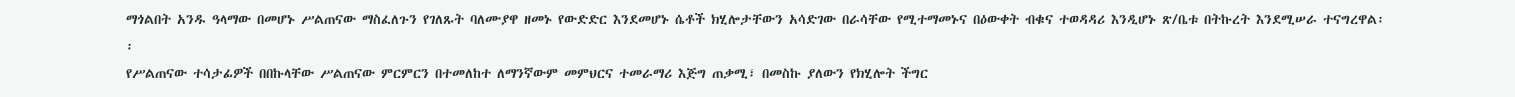ማጎልበት አንዱ ዓላማው በመሆኑ ሥልጠናው ማስፈለጉን የገለጹት ባለሙያዋ ዘመኑ የውድድር እንደመሆኑ ሴቶች ክሂሎታቸውን አሳድገው በራሳቸው የሚተማመኑና በዕውቀት ብቁና ተወዳዳሪ እንዲሆኑ ጽ/ቤቱ በትኩረት እንደሚሠራ ተናግረዋል፡፡
የሥልጠናው ተሳታፊዎች በበኩላቸው ሥልጠናው ምርምርን በተመለከተ ለማንኛውም መምህርና ተመራማሪ እጅግ ጠቃሚ፣ በመስኩ ያለውን የክሂሎት ችግር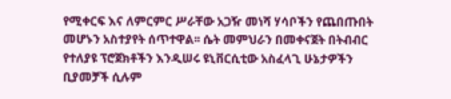የሚቀርፍ እና ለምርምር ሥራቸው አጋዥ መነሻ ሃሳቦችን የጨበጡበት መሆኑን አስተያየት ሰጥተዋል፡፡ ሴት መምህራን በመቀናጀት በትብብር የተለያዩ ፕሮጀክቶችን እንዲሠሩ ዩኒቨርሲቲው አስፈላጊ ሁኔታዎችን ቢያመቻች ሲሉም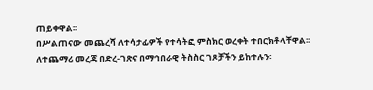ጠይቀዋል፡፡
በሥልጠናው መጨረሻ ለተሳታፊዎች የተሳትፎ ምስክር ወረቀት ተበርክቶላቸዋል፡፡
ለተጨማሪ መረጃ በድረ-ገጽና በማኅበራዊ ትስስር ገጾቻችን ይከተሉን፡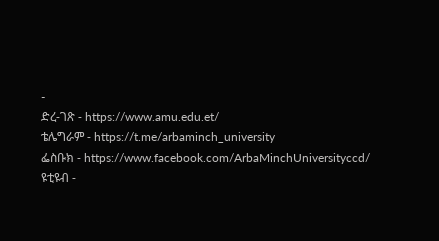-
ድረ-ገጽ - https://www.amu.edu.et/
ቴሌግራም - https://t.me/arbaminch_university
ፌስቡክ - https://www.facebook.com/ArbaMinchUniversityccd/
ዩቲዩብ -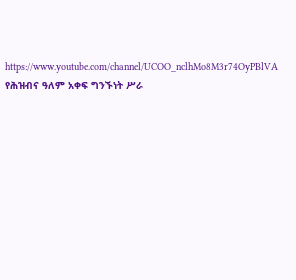https://www.youtube.com/channel/UCOO_nclhMo8M3r74OyPBlVA
የሕዝብና ዓለም አቀፍ ግንኙነት ሥራ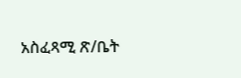አስፈጻሚ ጽ/ቤት